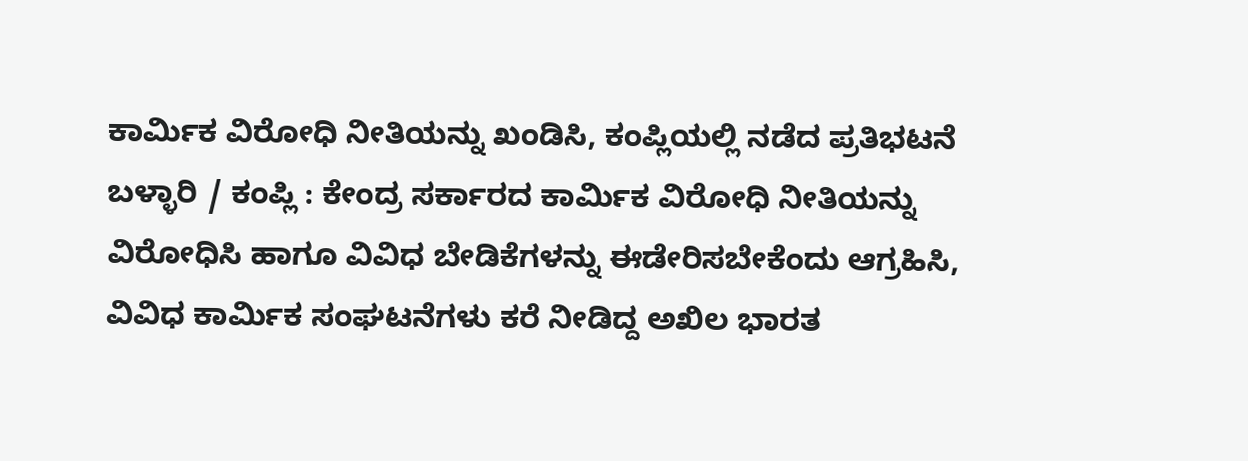ಕಾರ್ಮಿಕ ವಿರೋಧಿ ನೀತಿಯನ್ನು ಖಂಡಿಸಿ, ಕಂಪ್ಲಿಯಲ್ಲಿ ನಡೆದ ಪ್ರತಿಭಟನೆ
ಬಳ್ಳಾರಿ / ಕಂಪ್ಲಿ : ಕೇಂದ್ರ ಸರ್ಕಾರದ ಕಾರ್ಮಿಕ ವಿರೋಧಿ ನೀತಿಯನ್ನು ವಿರೋಧಿಸಿ ಹಾಗೂ ವಿವಿಧ ಬೇಡಿಕೆಗಳನ್ನು ಈಡೇರಿಸಬೇಕೆಂದು ಆಗ್ರಹಿಸಿ, ವಿವಿಧ ಕಾರ್ಮಿಕ ಸಂಘಟನೆಗಳು ಕರೆ ನೀಡಿದ್ದ ಅಖಿಲ ಭಾರತ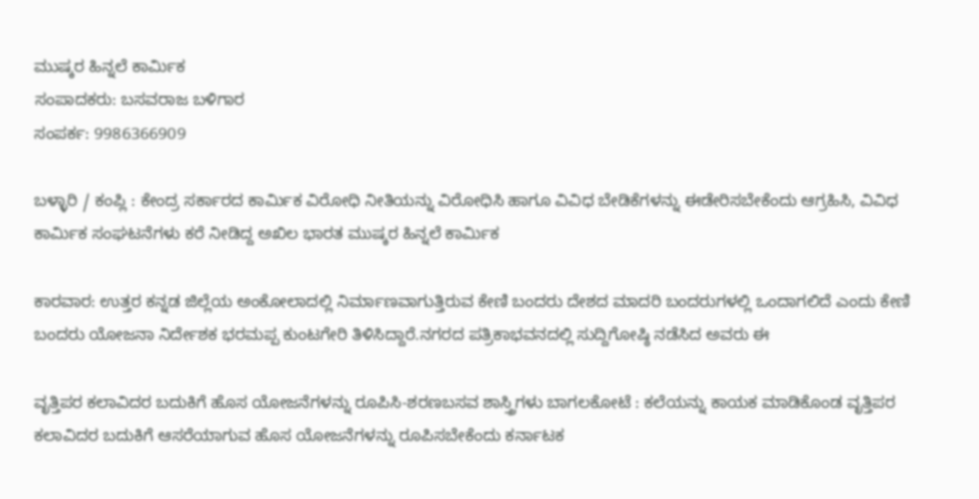ಮುಷ್ಕರ ಹಿನ್ನಲೆ ಕಾರ್ಮಿಕ
ಸಂಪಾದಕರು: ಬಸವರಾಜ ಬಳಿಗಾರ
ಸಂಪರ್ಕ: 9986366909

ಬಳ್ಳಾರಿ / ಕಂಪ್ಲಿ : ಕೇಂದ್ರ ಸರ್ಕಾರದ ಕಾರ್ಮಿಕ ವಿರೋಧಿ ನೀತಿಯನ್ನು ವಿರೋಧಿಸಿ ಹಾಗೂ ವಿವಿಧ ಬೇಡಿಕೆಗಳನ್ನು ಈಡೇರಿಸಬೇಕೆಂದು ಆಗ್ರಹಿಸಿ, ವಿವಿಧ ಕಾರ್ಮಿಕ ಸಂಘಟನೆಗಳು ಕರೆ ನೀಡಿದ್ದ ಅಖಿಲ ಭಾರತ ಮುಷ್ಕರ ಹಿನ್ನಲೆ ಕಾರ್ಮಿಕ

ಕಾರವಾರ: ಉತ್ತರ ಕನ್ನಡ ಜಿಲ್ಲೆಯ ಅಂಕೋಲಾದಲ್ಲಿ ನಿರ್ಮಾಣವಾಗುತ್ತಿರುವ ಕೇಣಿ ಬಂದರು ದೇಶದ ಮಾದರಿ ಬಂದರುಗಳಲ್ಲಿ ಒಂದಾಗಲಿದೆ ಎಂದು ಕೇಣಿ ಬಂದರು ಯೋಜನಾ ನಿರ್ದೇಶಕ ಭರಮಪ್ಪ ಕುಂಟಗೇರಿ ತಿಳಿಸಿದ್ದಾರೆ.ನಗರದ ಪತ್ರಿಕಾಭವನದಲ್ಲಿ ಸುದ್ದಿಗೋಷ್ಠಿ ನಡೆಸಿದ ಅವರು ಈ

ವೃತ್ತಿಪರ ಕಲಾವಿದರ ಬದುಕಿಗೆ ಹೊಸ ಯೋಜನೆಗಳನ್ನು ರೂಪಿಸಿ-ಶರಣಬಸವ ಶಾಸ್ತ್ರಿಗಳು ಬಾಗಲಕೋಟೆ : ಕಲೆಯನ್ನು ಕಾಯಕ ಮಾಡಿಕೊಂಡ ವೃತ್ತಿಪರ ಕಲಾವಿದರ ಬದುಕಿಗೆ ಆಸರೆಯಾಗುವ ಹೊಸ ಯೋಜನೆಗಳನ್ನು ರೂಪಿಸಬೇಕೆಂದು ಕರ್ನಾಟಕ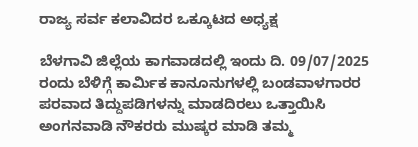ರಾಜ್ಯ ಸರ್ವ ಕಲಾವಿದರ ಒಕ್ಕೂಟದ ಅಧ್ಯಕ್ಷ

ಬೆಳಗಾವಿ ಜಿಲ್ಲೆಯ ಕಾಗವಾಡದಲ್ಲಿ ಇಂದು ದಿ. 09/07/2025 ರಂದು ಬೆಳಿಗ್ಗೆ ಕಾರ್ಮಿಕ ಕಾನೂನುಗಳಲ್ಲಿ ಬಂಡವಾಳಗಾರರ ಪರವಾದ ತಿದ್ದುಪಡಿಗಳನ್ನು ಮಾಡದಿರಲು ಒತ್ತಾಯಿಸಿ ಅಂಗನವಾಡಿ ನೌಕರರು ಮುಷ್ಕರ ಮಾಡಿ ತಮ್ಮ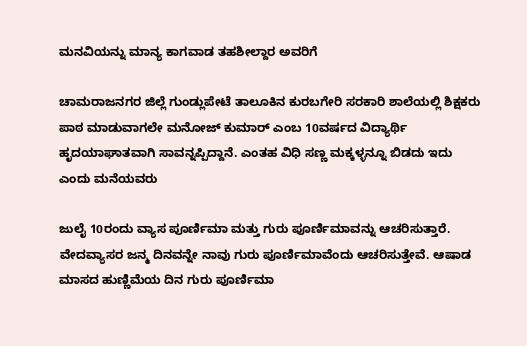ಮನವಿಯನ್ನು ಮಾನ್ಯ ಕಾಗವಾಡ ತಹಶೀಲ್ದಾರ ಅವರಿಗೆ

ಚಾಮರಾಜನಗರ ಜಿಲ್ಲೆ ಗುಂಡ್ಲುಪೇಟೆ ತಾಲೂಕಿನ ಕುರಬಗೇರಿ ಸರಕಾರಿ ಶಾಲೆಯಲ್ಲಿ ಶಿಕ್ಷಕರು ಪಾಠ ಮಾಡುವಾಗಲೇ ಮನೋಜ್ ಕುಮಾರ್ ಎಂಬ 10ವರ್ಷದ ವಿದ್ಯಾರ್ಥಿ ಹೃದಯಾಘಾತವಾಗಿ ಸಾವನ್ನಪ್ಪಿದ್ದಾನೆ. ಎಂತಹ ವಿಧಿ ಸಣ್ಣ ಮಕ್ಕಳ್ಳನ್ನೂ ಬಿಡದು ಇದು ಎಂದು ಮನೆಯವರು

ಜುಲೈ 10ರಂದು ವ್ಯಾಸ ಪೂರ್ಣಿಮಾ ಮತ್ತು ಗುರು ಪೂರ್ಣಿಮಾವನ್ನು ಆಚರಿಸುತ್ತಾರೆ. ವೇದವ್ಯಾಸರ ಜನ್ಮ ದಿನವನ್ನೇ ನಾವು ಗುರು ಪೂರ್ಣಿಮಾವೆಂದು ಆಚರಿಸುತ್ತೇವೆ. ಆಷಾಡ ಮಾಸದ ಹುಣ್ಣಿಮೆಯ ದಿನ ಗುರು ಪೂರ್ಣಿಮಾ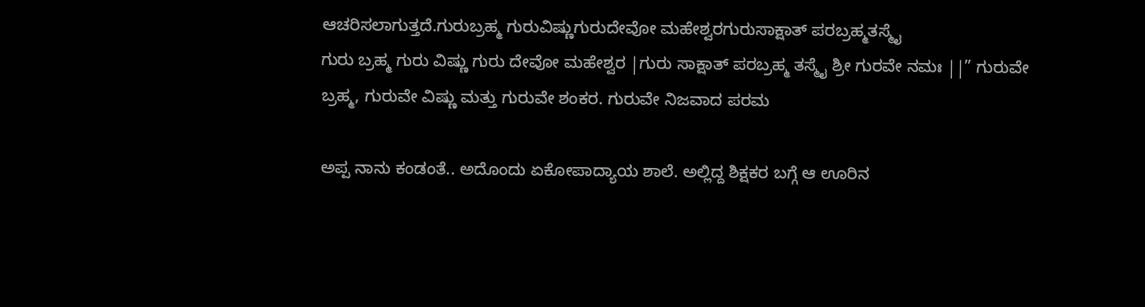ಆಚರಿಸಲಾಗುತ್ತದೆ.ಗುರುಬ್ರಹ್ಮ ಗುರುವಿಷ್ಣುಗುರುದೇವೋ ಮಹೇಶ್ವರಗುರುಸಾಕ್ಷಾತ್ ಪರಬ್ರಹ್ಮತಸ್ಮೖೆ
ಗುರು ಬ್ರಹ್ಮ ಗುರು ವಿಷ್ಣು ಗುರು ದೇವೋ ಮಹೇಶ್ವರ |ಗುರು ಸಾಕ್ಷಾತ್ ಪರಬ್ರಹ್ಮ ತಸ್ಮೈ ಶ್ರೀ ಗುರವೇ ನಮಃ ||” ಗುರುವೇ ಬ್ರಹ್ಮ, ಗುರುವೇ ವಿಷ್ಣು ಮತ್ತು ಗುರುವೇ ಶಂಕರ. ಗುರುವೇ ನಿಜವಾದ ಪರಮ

ಅಪ್ಪ ನಾನು ಕಂಡಂತೆ.. ಅದೊಂದು ಏಕೋಪಾದ್ಯಾಯ ಶಾಲೆ. ಅಲ್ಲಿದ್ದ ಶಿಕ್ಷಕರ ಬಗ್ಗೆ ಆ ಊರಿನ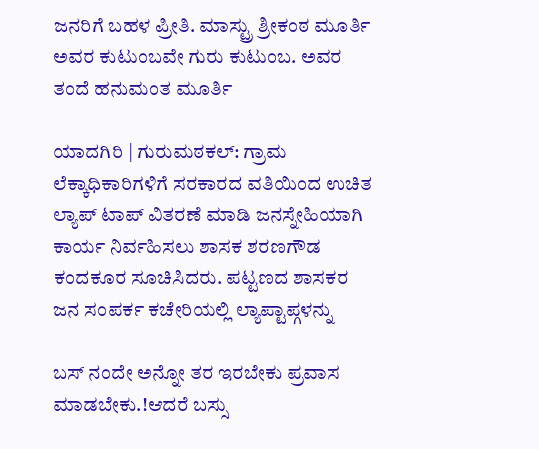ಜನರಿಗೆ ಬಹಳ ಪ್ರೀತಿ. ಮಾಸ್ಟ್ರು ಶ್ರೀಕಂಠ ಮೂರ್ತಿ ಅವರ ಕುಟುಂಬವೇ ಗುರು ಕುಟುಂಬ. ಅವರ ತಂದೆ ಹನುಮಂತ ಮೂರ್ತಿ

ಯಾದಗಿರಿ | ಗುರುಮಠಕಲ್: ಗ್ರಾಮ ಲೆಕ್ಕಾಧಿಕಾರಿಗಳಿಗೆ ಸರಕಾರದ ವತಿಯಿಂದ ಉಚಿತ ಲ್ಯಾಪ್ ಟಾಪ್ ವಿತರಣೆ ಮಾಡಿ ಜನಸ್ನೇಹಿಯಾಗಿ ಕಾರ್ಯ ನಿರ್ವಹಿಸಲು ಶಾಸಕ ಶರಣಗೌಡ ಕಂದಕೂರ ಸೂಚಿಸಿದರು. ಪಟ್ಟಣದ ಶಾಸಕರ ಜನ ಸಂಪರ್ಕ ಕಚೇರಿಯಲ್ಲಿ ಲ್ಯಾಪ್ಟಾಪ್ಗಳನ್ನು

ಬಸ್ ನಂದೇ ಅನ್ನೋ ತರ ಇರಬೇಕು ಪ್ರವಾಸ ಮಾಡಬೇಕು.!ಆದರೆ ಬಸ್ಸು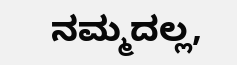ನಮ್ಮದಲ್ಲ,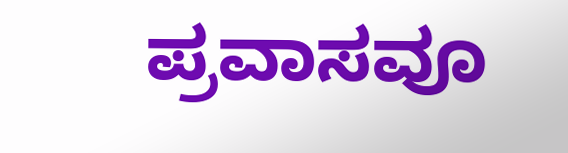ಪ್ರವಾಸವೂ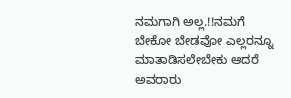ನಮಗಾಗಿ ಅಲ್ಲ.!!ನಮಗೆ ಬೇಕೋ ಬೇಡವೋ ಎಲ್ಲರನ್ನೂ ಮಾತಾಡಿಸಲೇಬೇಕು ಆದರೆ ಅವರಾರು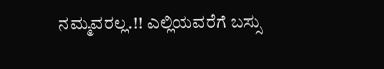ನಮ್ಮವರಲ್ಲ.!! ಎಲ್ಲಿಯವರೆಗೆ ಬಸ್ಸು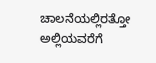ಚಾಲನೆಯಲ್ಲಿರತ್ತೋ ಅಲ್ಲಿಯವರೆಗೆ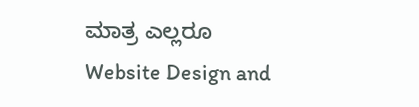ಮಾತ್ರ ಎಲ್ಲರೂ
Website Design and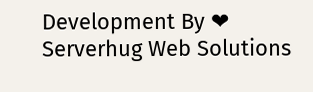Development By ❤ Serverhug Web Solutions